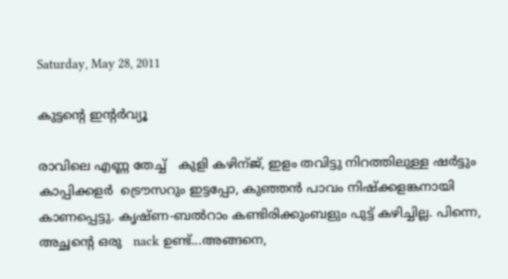Saturday, May 28, 2011

കുട്ടന്‍റെ ഇന്റര്‍വ്യൂ

രാവിലെ എണ്ണ തേച്ച്   കുളി കഴിന്ജ്, ഇളം തവിട്ടു നിറത്തിലുള്ള ഷര്‍ട്ടും കാപ്പിക്കളര്‍  ട്രൌസറും ഇട്ടപ്പോ, കുഞ്ഞന്‍ പാവം നിഷ്ക്കളങ്കനായി കാണപ്പെട്ടു. കൃഷ്ണ-ബല്‍റാം കണ്ടിരിക്കുംബളും പുട്ട് കഴിച്ചില്ല. പിന്നെ, അച്ഛന്റെ ഒരു   nack ഉണ്ട്...അങ്ങനെ,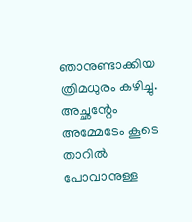ഞാനുണ്ടാക്കിയ ത്രിമധുരം കഴിച്ചു. അച്ഛന്റേം അമ്മേടേം കൂടെ താറില്‍ പോവാനുള്ള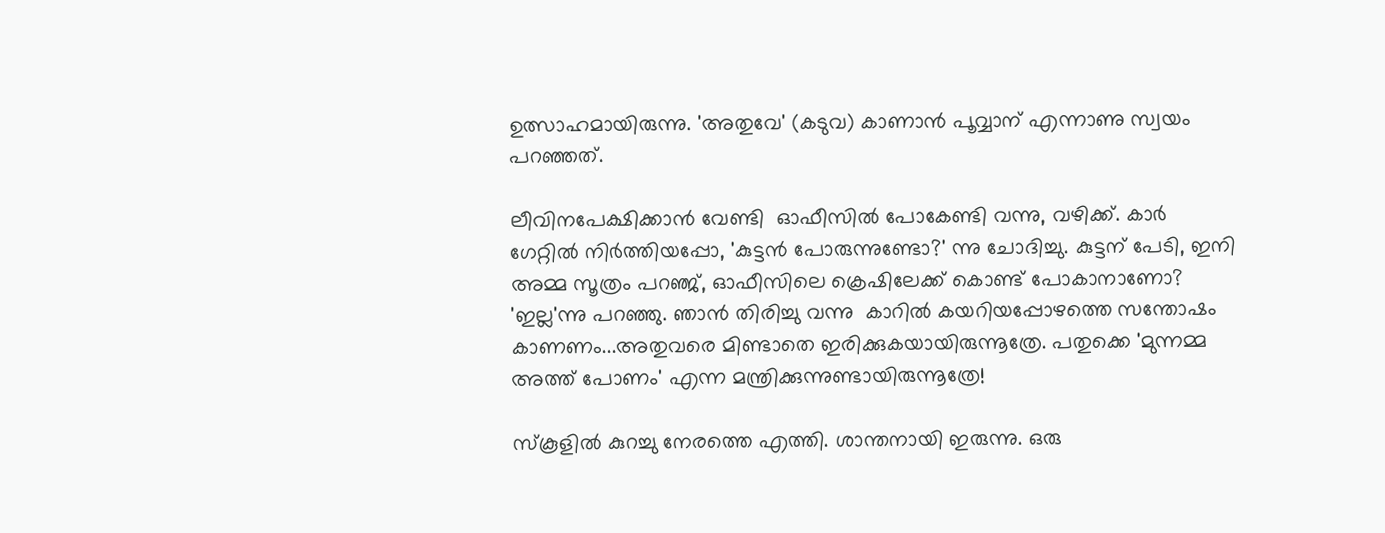ഉത്സാഹമായിരുന്നു. 'അതുവേ' (കടുവ) കാണാന്‍ പൂവ്വാന് എന്നാണു സ്വയം പറഞ്ഞത്.

ലീവിനപേക്ഷിക്കാന്‍ വേണ്ടി  ഓഫീസില്‍ പോകേണ്ടി വന്നു, വഴിക്ക്. കാര്‍ ഗേറ്റില്‍ നിര്‍ത്തിയപ്പോ, 'കുട്ടന്‍ പോരുന്നുണ്ടോ?' ന്നു ചോദിച്ചു. കുട്ടന് പേടി, ഇനി അമ്മ സൂത്രം പറഞ്ജ്, ഓഫീസിലെ ക്രെഷിലേക്ക് കൊണ്ട് പോകാനാണോ? 'ഇല്ല'ന്നു പറഞ്ഞു. ഞാന്‍ തിരിച്ചു വന്നു  കാറില്‍ കയറിയപ്പോഴത്തെ സന്തോഷം കാണണം...അതുവരെ മിണ്ടാതെ ഇരിക്കുകയായിരുന്നൂത്രേ. പതുക്കെ 'മുന്നമ്മ  അത്ത് പോണം' എന്ന മന്ത്രിക്കുന്നുണ്ടായിരുന്നൂത്രേ!

സ്കൂളില്‍ കുറച്ചു നേരത്തെ എത്തി. ശാന്തനായി ഇരുന്നു. ഒരു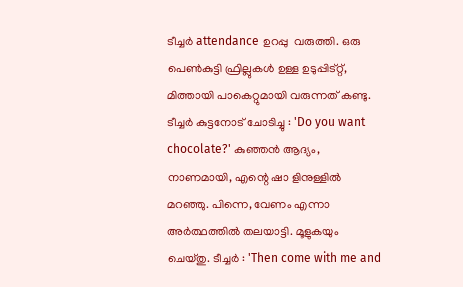ടീച്ചര്‍ attendance ഉറപ്പു  വരുത്തി. ഒരു പെണ്‍കുട്ടി ഫ്രില്ലുകള്‍ ഉള്ള ഉടുപ്പിട്റ്റ്, മിത്തായി പാകെറ്റുമായി വരുന്നത് കണ്ടു. ടീച്ചര്‍ കുട്ടനോട് ചോടിച്ചു : 'Do you want chocolate?' കുഞ്ഞന്‍ ആദ്യം, നാണമായി, എന്റെ ഷാ ളിനുള്ളില്‍ മറഞ്ഞു. പിന്നെ, വേണം എന്നാ അര്‍ത്ഥത്തില്‍ തലയാട്ടി. മൂളുകയും ചെയ്തു. ടീച്ചര്‍ : 'Then come with me and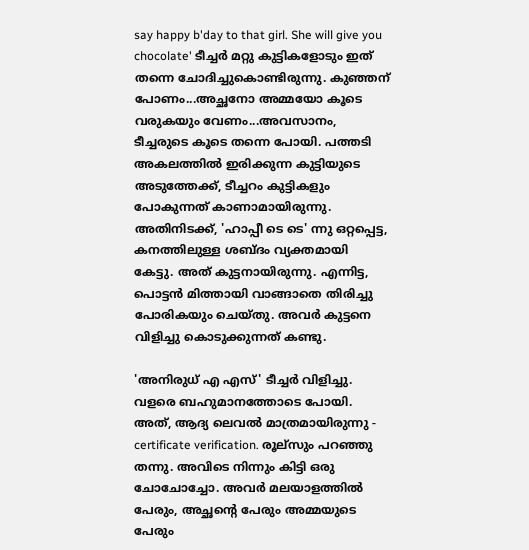say happy b'day to that girl. She will give you chocolate' ടീച്ചര്‍ മറ്റു കുട്ടികളോടും ഇത് തന്നെ ചോദിച്ചുകൊണ്ടിരുന്നു. കുഞ്ഞന് പോണം...അച്ഛനോ അമ്മയോ കൂടെ വരുകയും വേണം...അവസാനം, ടീച്ചരുടെ കൂടെ തന്നെ പോയി. പത്തടി അകലത്തില്‍ ഇരിക്കുന്ന കുട്ടിയുടെ അടുത്തേക്ക്, ടീച്ചറം കുട്ടികളും പോകുന്നത് കാണാമായിരുന്നു. അതിനിടക്ക്, 'ഹാപ്പീ ടെ ടെ' ന്നു ഒറ്റപ്പെട്ട, കനത്തിലുള്ള ശബ്ദം വ്യക്തമായി കേട്ടു. അത് കുട്ടനായിരുന്നു. എന്നിട്ട, പൊട്ടന്‍ മിത്തായി വാങ്ങാതെ തിരിച്ചു പോരികയും ചെയ്തു. അവര്‍ കുട്ടനെ വിളിച്ചു കൊടുക്കുന്നത് കണ്ടു.

'അനിരുധ് എ എസ്' ടീച്ചര്‍ വിളിച്ചു. വളരെ ബഹുമാനത്തോടെ പോയി. അത്, ആദ്യ ലെവല്‍ മാത്രമായിരുന്നു - certificate verification. രൂല്സും പറഞ്ഞു തന്നു. അവിടെ നിന്നും കിട്ടി ഒരു ചോചോച്ചോ. അവര്‍ മലയാളത്തില്‍ പേരും, അച്ഛന്റെ പേരും അമ്മയുടെ പേരും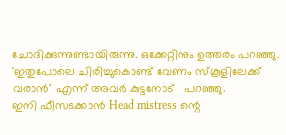ചോദിക്കുന്നുണ്ടായിരുന്നു. ഒക്കേറ്റിനും ഉത്തരം പറഞ്ഞു. 'ഇതുപോലെ ചിരിച്ചുകൊണ്ട് വേണം സ്കൂളിലേക്ക് വരാന്‍' എന്ന് അവര്‍ കുട്ടനോട്   പറഞ്ഞു.
ഇനി ഫീസടക്കാന്‍ Head mistress ന്റെ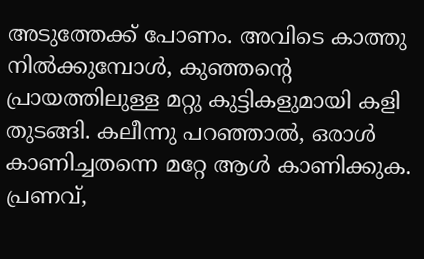അടുത്തേക്ക് പോണം. അവിടെ കാത്തു നില്‍ക്കുമ്പോള്‍, കുഞ്ഞന്റെ പ്രായത്തിലുള്ള മറ്റു കുട്ടികളുമായി കളി തുടങ്ങി. കലീന്നു പറഞ്ഞാല്‍, ഒരാള്‍ കാണിച്ചതന്നെ മറ്റേ ആള്‍ കാണിക്കുക. പ്രണവ്,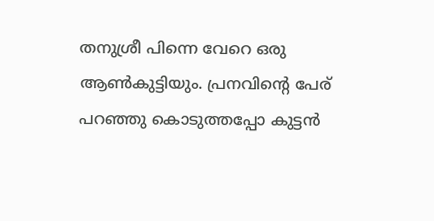തനുശ്രീ പിന്നെ വേറെ ഒരു ആണ്‍കുട്ടിയും. പ്രനവിന്റെ പേര് പറഞ്ഞു കൊടുത്തപ്പോ കുട്ടന്‍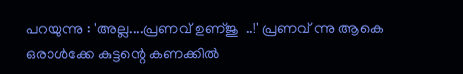പറയുന്നു : 'അല്ല....പ്രണവ് ഉണ്ജു  ..!' പ്രണവ് ന്നു ആകെ ഒരാള്‍ക്കേ കുട്ടന്റെ കണക്കില്‍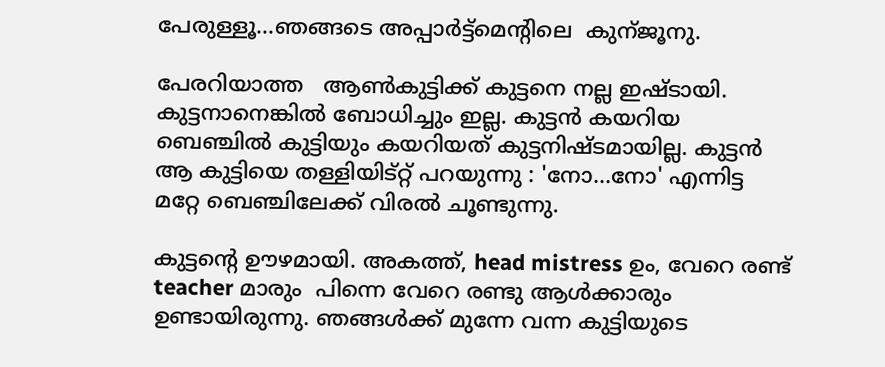പേരുള്ളൂ...ഞങ്ങടെ അപ്പാര്‍ട്ട്മെന്റിലെ  കുന്ജൂനു.

പേരറിയാത്ത   ആണ്‍കുട്ടിക്ക് കുട്ടനെ നല്ല ഇഷ്ടായി. കുട്ടനാനെങ്കില്‍ ബോധിച്ചും ഇല്ല. കുട്ടന്‍ കയറിയ ബെഞ്ചില്‍ കുട്ടിയും കയറിയത് കുട്ടനിഷ്ടമായില്ല. കുട്ടന്‍ ആ കുട്ടിയെ തള്ളിയിട്റ്റ് പറയുന്നു : 'നോ...നോ' എന്നിട്ട മറ്റേ ബെഞ്ചിലേക്ക് വിരല്‍ ചൂണ്ടുന്നു.

കുട്ടന്റെ ഊഴമായി. അകത്ത്, head mistress ഉം, വേറെ രണ്ട് teacher മാരും  പിന്നെ വേറെ രണ്ടു ആള്‍ക്കാരും ഉണ്ടായിരുന്നു. ഞങ്ങള്‍ക്ക് മുന്നേ വന്ന കുട്ടിയുടെ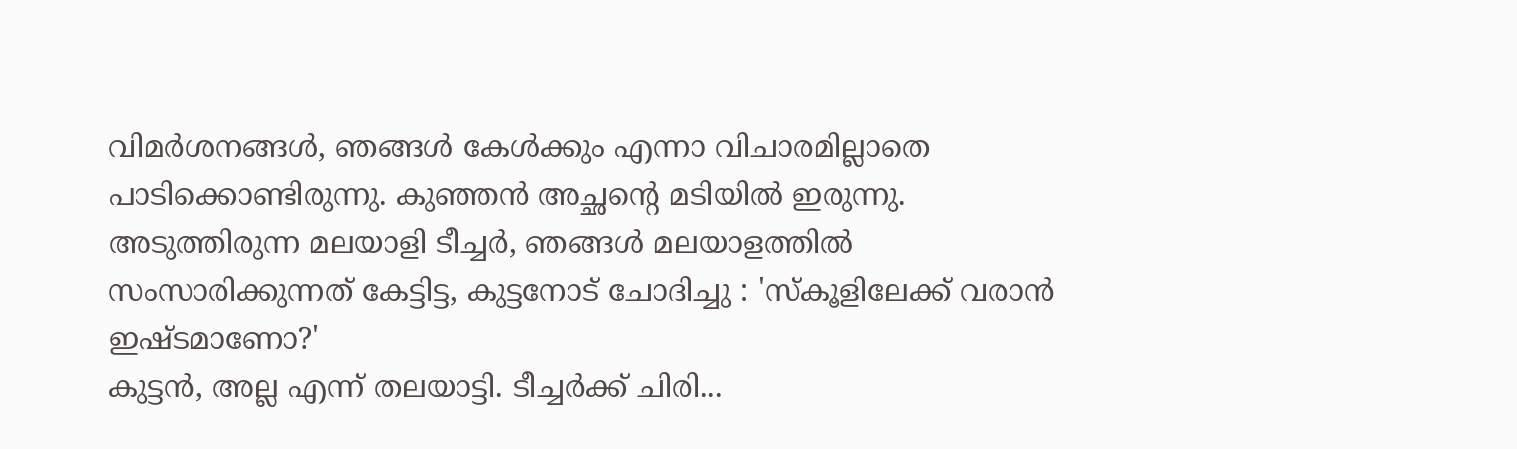വിമര്‍ശനങ്ങള്‍, ഞങ്ങള്‍ കേള്‍ക്കും എന്നാ വിചാരമില്ലാതെ പാടിക്കൊണ്ടിരുന്നു. കുഞ്ഞന്‍ അച്ഛന്റെ മടിയില്‍ ഇരുന്നു. അടുത്തിരുന്ന മലയാളി ടീച്ചര്‍, ഞങ്ങള്‍ മലയാളത്തില്‍ സംസാരിക്കുന്നത് കേട്ടിട്ട, കുട്ടനോട് ചോദിച്ചു : 'സ്കൂളിലേക്ക് വരാന്‍ ഇഷ്ടമാണോ?'
കുട്ടന്‍, അല്ല എന്ന് തലയാട്ടി. ടീച്ചര്‍ക്ക് ചിരി...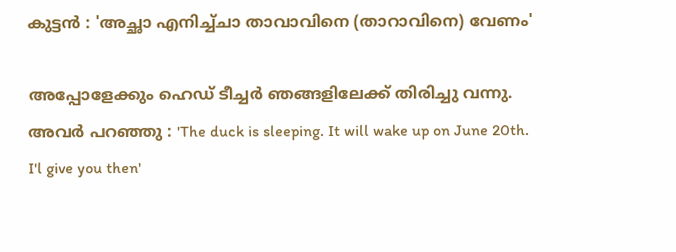കുട്ടന്‍ : 'അച്ഛാ എനിച്ച്ചാ താവാവിനെ (താറാവിനെ) വേണം'

അപ്പോളേക്കും ഹെഡ് ടീച്ചര്‍ ഞങ്ങളിലേക്ക് തിരിച്ചു വന്നു. അവര്‍ പറഞ്ഞു : 'The duck is sleeping. It will wake up on June 20th. I'l give you then'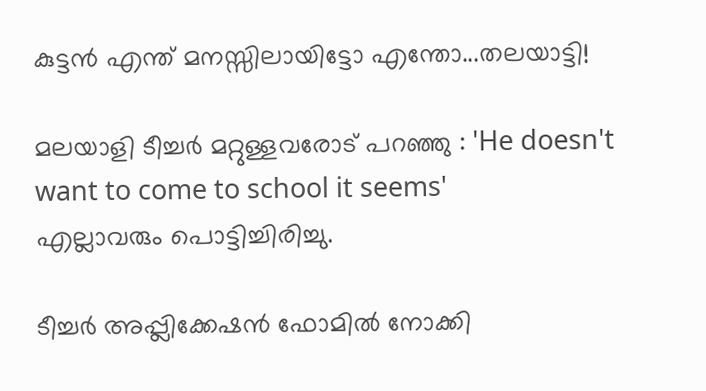കുട്ടന്‍ എന്ത് മനസ്സിലായിട്ടോ എന്തോ...തലയാട്ടി!

മലയാളി ടീച്ചര്‍ മറ്റുള്ളവരോട് പറഞ്ഞു : 'He doesn't want to come to school it seems'
എല്ലാവരും പൊട്ടിച്ചിരിച്ചു.

ടീച്ചര്‍ അപ്പ്ലിക്കേഷന്‍ ഫോമില്‍ നോക്കി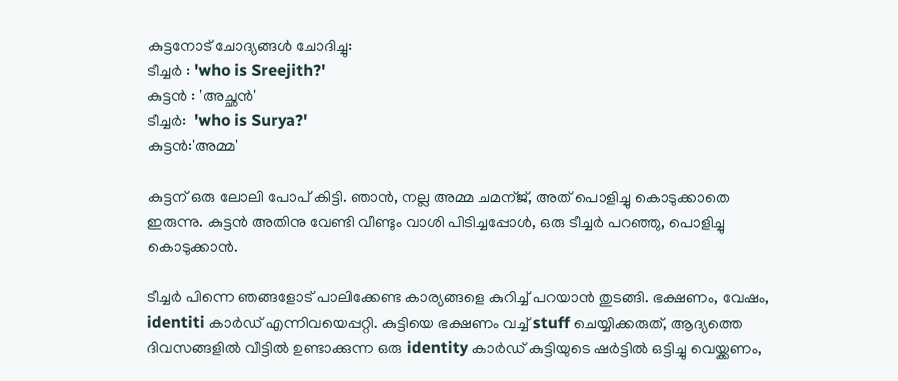കുട്ടനോട് ചോദ്യങ്ങള്‍ ചോദിച്ചു:
ടീച്ചര്‍ : 'who is Sreejith?'
കുട്ടന്‍ : 'അച്ഛന്‍'
ടീച്ചര്‍:  'who is Surya?'
കുട്ടന്‍:'അമ്മ'

കുട്ടന് ഒരു ലോലി പോപ്‌ കിട്ടി. ഞാന്‍, നല്ല അമ്മ ചമന്ജ്, അത് പൊളിച്ചു കൊടുക്കാതെ ഇരുന്നു. കുട്ടന്‍ അതിനു വേണ്ടി വീണ്ടും വാശി പിടിച്ചപ്പോള്‍, ഒരു ടീച്ചര്‍ പറഞ്ഞു, പൊളിച്ചു കൊടുക്കാന്‍.

ടീച്ചര്‍ പിന്നെ ഞങ്ങളോട് പാലിക്കേണ്ട കാര്യങ്ങളെ കുറിച്ച് പറയാന്‍ തുടങ്ങി. ഭക്ഷണം, വേഷം, identiti കാര്‍ഡ്‌ എന്നിവയെപ്പറ്റി. കുട്ടിയെ ഭക്ഷണം വച്ച് stuff ചെയ്യിക്കരുത്, ആദ്യത്തെ ദിവസങ്ങളില്‍ വീട്ടില്‍ ഉണ്ടാക്കുന്ന ഒരു identity കാര്‍ഡ്‌ കുട്ടിയുടെ ഷര്‍ട്ടില്‍ ഒട്ടിച്ചു വെയ്ക്കണം,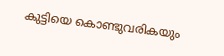കുട്ടിയെ കൊണ്ടുവരികയും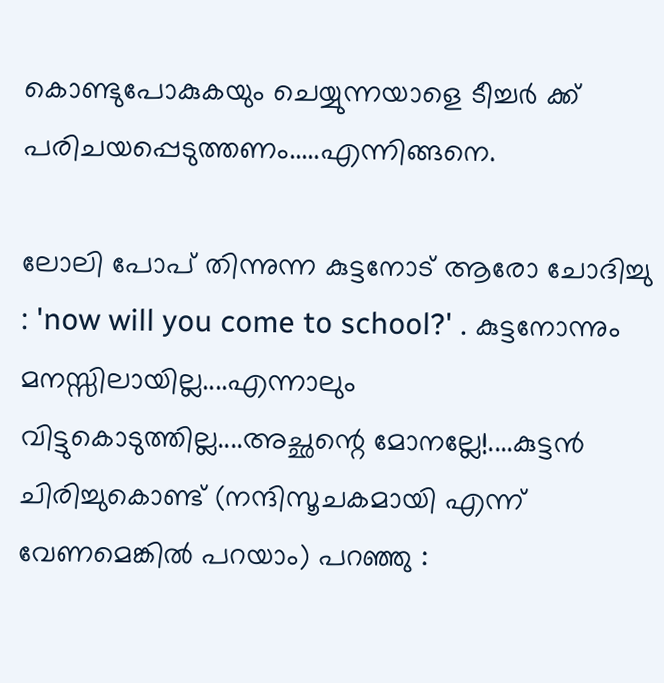കൊണ്ടുപോകുകയും ചെയ്യുന്നയാളെ ടീച്ചര്‍ ക്ക് പരിചയപ്പെടുത്തണം.....എന്നിങ്ങനെ.

ലോലി പോപ്‌ തിന്നുന്ന കുട്ടനോട് ആരോ ചോദിച്ചു : 'now will you come to school?' . കുട്ടനോന്നും മനസ്സിലായില്ല....എന്നാലും വിട്ടുകൊടുത്തില്ല....അച്ഛന്റെ മോനല്ലേ!....കുട്ടന്‍ ചിരിച്ചുകൊണ്ട് (നന്ദിസൂചകമായി എന്ന് വേണമെങ്കില്‍ പറയാം) പറഞ്ഞു :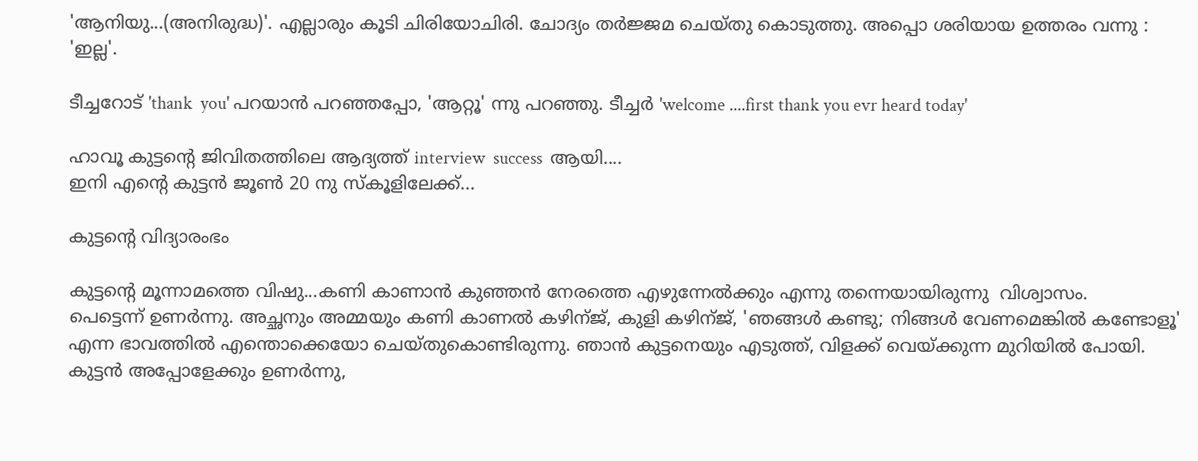'ആനിയു...(അനിരുദ്ധ)'. എല്ലാരും കൂടി ചിരിയോചിരി. ചോദ്യം തര്‍ജ്ജമ ചെയ്തു കൊടുത്തു. അപ്പൊ ശരിയായ ഉത്തരം വന്നു : 'ഇല്ല'.

ടീച്ചറോട് 'thank  you' പറയാന്‍ പറഞ്ഞപ്പോ, 'ആറ്റൂ' ന്നു പറഞ്ഞു. ടീച്ചര്‍ 'welcome ....first thank you evr heard today'

ഹാവൂ കുട്ടന്റെ ജിവിതത്തിലെ ആദ്യത്ത് interview  success  ആയി....
ഇനി എന്റെ കുട്ടന്‍ ജൂണ്‍ 20 നു സ്കൂളിലേക്ക്...

കുട്ടന്‍റെ വിദ്യാരംഭം

കുട്ടന്റെ മൂന്നാമത്തെ വിഷു...കണി കാണാന്‍ കുഞ്ഞന്‍ നേരത്തെ എഴുന്നേല്‍ക്കും എന്നു തന്നെയായിരുന്നു  വിശ്വാസം.
പെട്ടെന്ന് ഉണര്‍ന്നു. അച്ഛനും അമ്മയും കണി കാണല്‍ കഴിന്ജ്, കുളി കഴിന്ജ്, 'ഞങ്ങള്‍ കണ്ടു; നിങ്ങള്‍ വേണമെങ്കില്‍ കണ്ടോളൂ' എന്ന ഭാവത്തില്‍ എന്തൊക്കെയോ ചെയ്തുകൊണ്ടിരുന്നു. ഞാന്‍ കുട്ടനെയും എടുത്ത്, വിളക്ക് വെയ്ക്കുന്ന മുറിയില്‍ പോയി. കുട്ടന്‍ അപ്പോളേക്കും ഉണര്‍ന്നു,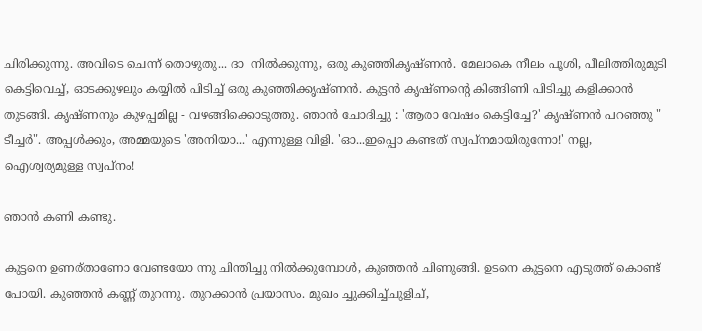ചിരിക്കുന്നു. അവിടെ ചെന്ന് തൊഴുതു... ദാ  നില്‍ക്കുന്നു, ഒരു കുഞ്ഞികൃഷ്ണന്‍. മേലാകെ നീലം പൂശി, പീലിത്തിരുമുടി കെട്ടിവെച്ച്, ഓടക്കുഴലും കയ്യില്‍ പിടിച്ച് ഒരു കുഞ്ഞിക്കൃഷ്ണന്‍. കുട്ടന്‍ കൃഷ്ണന്റെ കിങ്ങിണി പിടിച്ചു കളിക്കാന്‍ തുടങ്ങി. കൃഷ്ണനും കുഴപ്പമില്ല - വഴങ്ങിക്കൊടുത്തു. ഞാന്‍ ചോദിച്ചു : 'ആരാ വേഷം കെട്ടിച്ചേ?' കൃഷ്ണന്‍ പറഞ്ഞു " ടീച്ചര്‍". അപ്പള്‍ക്കും, അമ്മയുടെ 'അനിയാ...' എന്നുള്ള വിളി. 'ഓ...ഇപ്പൊ കണ്ടത് സ്വപ്നമായിരുന്നോ!' നല്ല, ഐശ്വര്യമുള്ള സ്വപ്നം!

ഞാന്‍ കണി കണ്ടു.

കുട്ടനെ ഉണര്താണോ വേണ്ടയോ ന്നു ചിന്തിച്ചു നില്‍ക്കുമ്പോള്‍, കുഞ്ഞന്‍ ചിണുങ്ങി. ഉടനെ കുട്ടനെ എടുത്ത് കൊണ്ട് പോയി. കുഞ്ഞന്‍ കണ്ണ് തുറന്നു. തുറക്കാന്‍ പ്രയാസം. മുഖം ച്ചുക്കിച്ച്ചുളിച്,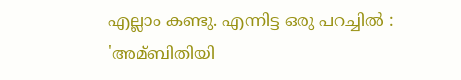എല്ലാം കണ്ടു. എന്നിട്ട ഒരു പറച്ചില്‍ : 'അമ്ബിതിയി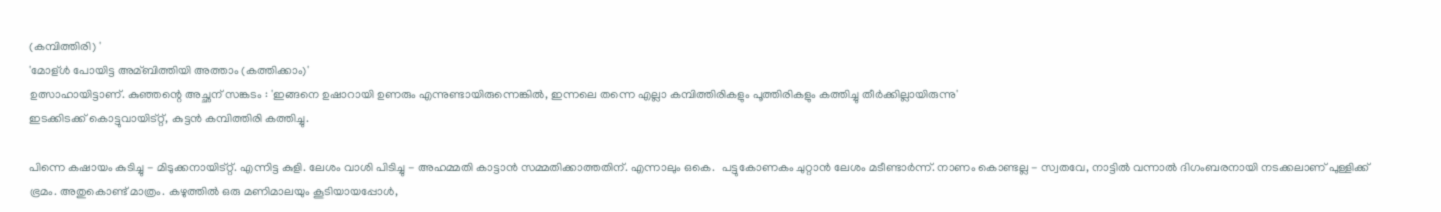(കമ്പിത്തിരി) '
'മോള്ള്‍ പോയിട്ട അമ്ബിത്തിയി അത്താം (കത്തിക്കാം)'
ഉത്സാഹായിട്ടാണ്. കുഞ്ഞന്റെ അച്ഛന് സങ്കടം : 'ഇങ്ങനെ ഉഷാറായി ഉണരും എന്നുണ്ടായിരുന്നെങ്കില്‍, ഇന്നലെ തന്നെ എല്ലാ കമ്പിത്തിരികളും പൂത്തിരികളും കത്തിച്ചു തീര്‍ക്കില്ലായിരുന്നു'
ഇടക്കിടക്ക് കൊട്ടുവായിട്റ്റ്, കുട്ടന്‍ കമ്പിത്തിരി കത്തിച്ചു.

പിന്നെ കഷായം കുടിച്ചു - മിടുക്കനായിട്റ്റ്. എന്നിട്ട കുളി. ലേശം വാശി പിടിച്ചു - അഹമ്മതി കാട്ടാന്‍ സമ്മതിക്കാത്തതിന്. എന്നാലും ഒകെ.  പട്ടുകോണകം ചുറ്റാന്‍ ലേശം മടീണ്ടാര്‍ന്ന്. നാണം കൊണ്ടല്ല - സ്വതവേ, നാട്ടില്‍ വന്നാല്‍ ദിഗംബരനായി നടക്കലാണ് പുള്ളിക്ക് ഭ്രമം. അതുകൊണ്ട് മാത്രം. കഴുത്തില്‍ ഒരു മണിമാലയും കൂടിയായപ്പോള്‍,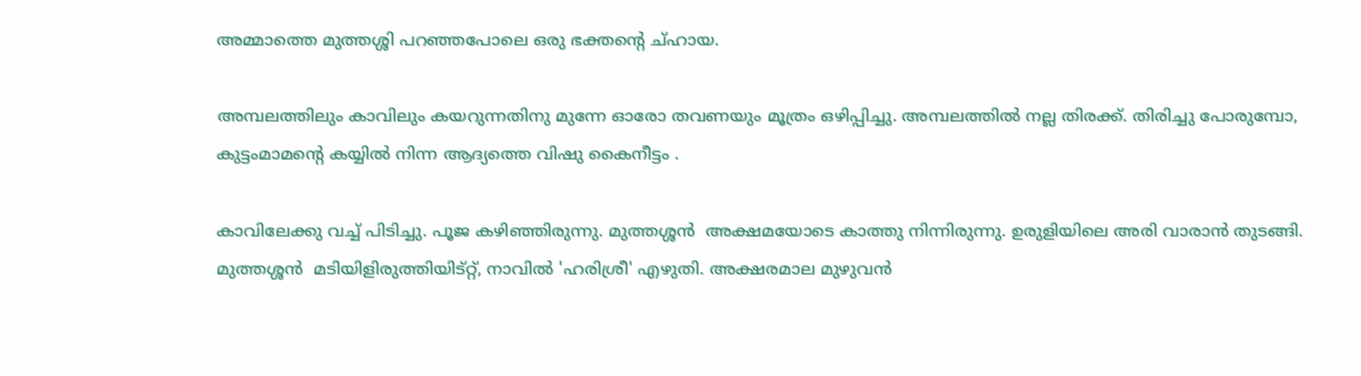അമ്മാത്തെ മുത്തശ്ശി പറഞ്ഞപോലെ ഒരു ഭക്തന്റെ ച്ഹായ.

അമ്പലത്തിലും കാവിലും കയറുന്നതിനു മുന്നേ ഓരോ തവണയും മൂത്രം ഒഴിപ്പിച്ചു. അമ്പലത്തില്‍ നല്ല തിരക്ക്. തിരിച്ചു പോരുമ്പോ, കുട്ടംമാമന്റെ കയ്യില്‍ നിന്ന ആദ്യത്തെ വിഷു കൈനീട്ടം .

കാവിലേക്കു വച്ച് പിടിച്ചു. പൂജ കഴിഞ്ഞിരുന്നു. മുത്തശ്ശന്‍  അക്ഷമയോടെ കാത്തു നിന്നിരുന്നു. ഉരുളിയിലെ അരി വാരാന്‍ തുടങ്ങി. മുത്തശ്ശന്‍  മടിയിളിരുത്തിയിട്റ്റ്, നാവില്‍ 'ഹരിശ്രീ' എഴുതി. അക്ഷരമാല മുഴുവന്‍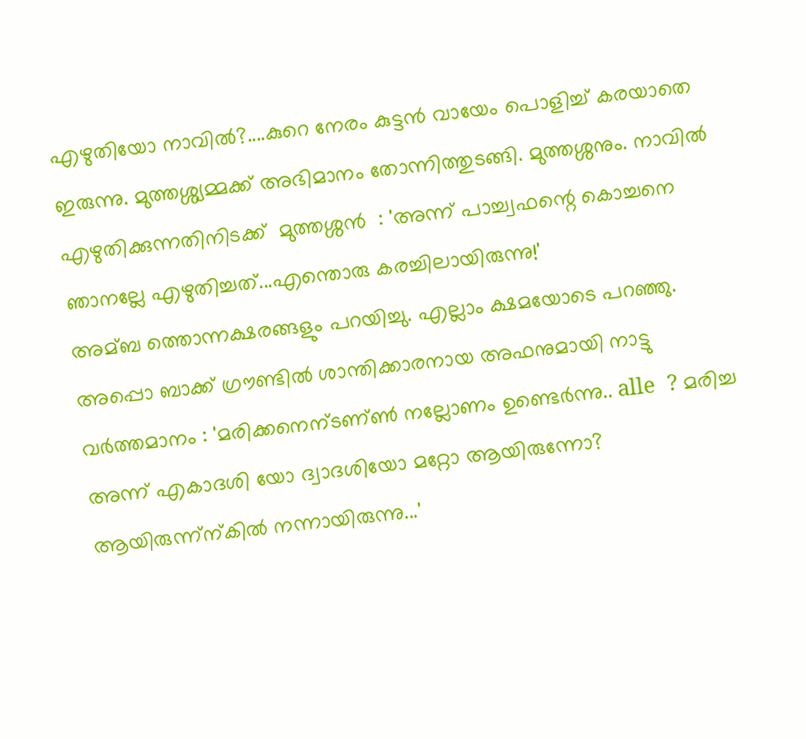എഴുതിയോ നാവില്‍?....കുറെ നേരം കുട്ടന്‍ വായേം പൊളിച്ച് കരയാതെ ഇരുന്നു. മുത്തശ്ശ്യമ്മക്ക് അഭിമാനം തോന്നിത്തുടങ്ങി. മുത്തശ്ശനും. നാവില്‍  എഴുതിക്കുന്നതിനിടക്ക്  മുത്തശ്ശന്‍  : 'അന്ന് പാച്ച്വഫന്റെ കൊച്ചനെ ഞാനല്ലേ എഴുതിച്ചത്...എന്തൊരു കരച്ചിലായിരുന്നു!'
അമ്ബ ത്തൊന്നക്ഷരങ്ങളും പറയിച്ചു. എല്ലാം ക്ഷമയോടെ പറഞ്ഞു. അപ്പൊ ബാക്ക് ഗ്രൗണ്ടില്‍ ശാന്തിക്കാരനായ അഫനുമായി നാട്ടു വര്‍ത്തമാനം : 'മരിക്കനെന്ടണ്ണ്‍ നല്ലോണം ഉണ്ടെര്‍ന്നു.. alle  ? മരിച്ച അന്ന് എകാദശി യോ ദ്വാദശിയോ മറ്റോ ആയിരുന്നോ? ആയിരുന്ന്ന്കില്‍ നന്നായിരുന്നു...'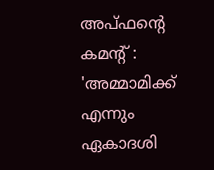അപ്ഫന്റെ കമന്റ് : 'അമ്മാമിക്ക് എന്നും ഏകാദശി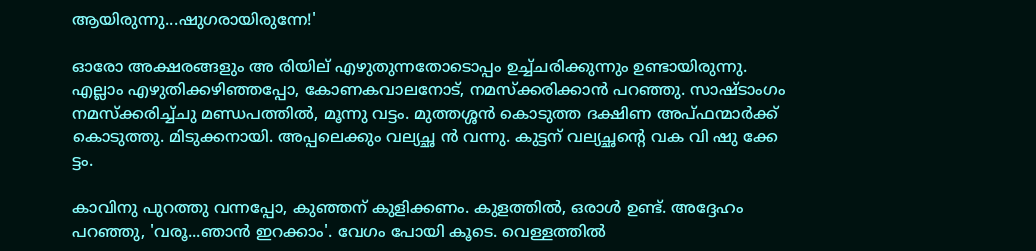ആയിരുന്നു...ഷുഗരായിരുന്നേ!'

ഓരോ അക്ഷരങ്ങളും അ രിയില് എഴുതുന്നതോടൊപ്പം ഉച്ച്ചരിക്കുന്നും ഉണ്ടായിരുന്നു. എല്ലാം എഴുതിക്കഴിഞ്ഞപ്പോ, കോണകവാലനോട്, നമസ്ക്കരിക്കാന്‍ പറഞ്ഞു. സാഷ്ടാംഗം നമസ്ക്കരിച്ച്ചു മണ്ഡപത്തില്‍, മൂന്നു വട്ടം. മുത്തശ്ശന്‍ കൊടുത്ത ദക്ഷിണ അപ്ഫന്മാര്‍ക്ക് കൊടുത്തു. മിടുക്കനായി. അപ്പലെക്കും വല്യച്ഛ ന്‍ വന്നു. കുട്ടന് വല്യച്ഛന്റെ വക വി ഷു ക്കേ ട്ടം.

കാവിനു പുറത്തു വന്നപ്പോ, കുഞ്ഞന് കുളിക്കണം. കുളത്തില്‍, ഒരാള്‍ ഉണ്ട്. അദ്ദേഹം പറഞ്ഞു, 'വരൂ...ഞാന്‍ ഇറക്കാം'. വേഗം പോയി കൂടെ. വെള്ളത്തില്‍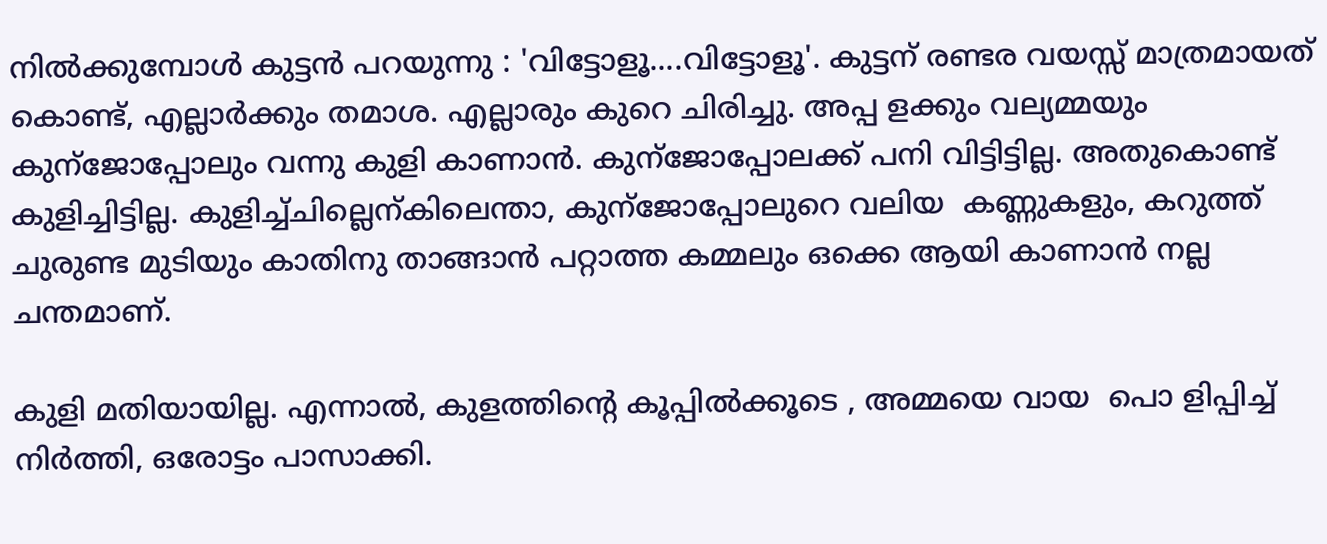നില്‍ക്കുമ്പോള്‍ കുട്ടന്‍ പറയുന്നു : 'വിട്ടോളൂ....വിട്ടോളൂ'. കുട്ടന് രണ്ടര വയസ്സ് മാത്രമായത് കൊണ്ട്, എല്ലാര്‍ക്കും തമാശ. എല്ലാരും കുറെ ചിരിച്ചു. അപ്പ ളക്കും വല്യമ്മയും കുന്ജോപ്പോലും വന്നു കുളി കാണാന്‍. കുന്ജോപ്പോലക്ക് പനി വിട്ടിട്ടില്ല. അതുകൊണ്ട് കുളിച്ചിട്ടില്ല. കുളിച്ച്ചില്ലെന്കിലെന്താ, കുന്ജോപ്പോലുറെ വലിയ  കണ്ണുകളും, കറുത്ത് ചുരുണ്ട മുടിയും കാതിനു താങ്ങാന്‍ പറ്റാത്ത കമ്മലും ഒക്കെ ആയി കാണാന്‍ നല്ല ചന്തമാണ്.

കുളി മതിയായില്ല. എന്നാല്‍, കുളത്തിന്റെ കൂപ്പില്‍ക്കൂടെ , അമ്മയെ വായ  പൊ ളിപ്പിച്ച് നിര്‍ത്തി, ഒരോട്ടം പാസാക്കി.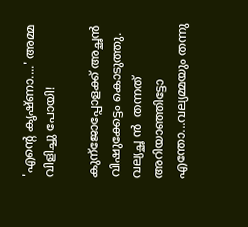'എന്റെ കൃഷ്ണാ....' അമ്മ വിളിച്ചു പോയി!

കുന്ജോപ്പോളക്ക് അച്ഛന്‍ വിഷുക്കേട്ടം കൊടുത്തു. വല്യച്ഛ ന്‍  തന്നത് അറിയാഞ്ഞിട്ടോ എന്തോ...വല്യമ്മയും തന്നു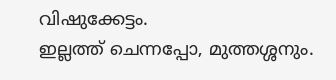വിഷുക്കേട്ടം.
ഇല്ലത്ത് ചെന്നപ്പോ, മുത്തശ്ശനും.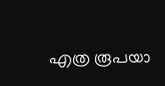എത്ര രൂപയാ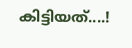കിട്ടിയത്....!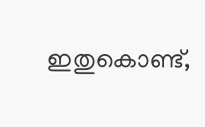ഇതുകൊണ്ട്,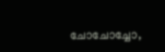ചോചോച്ചോ,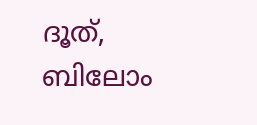ദൂത്, ബിലോം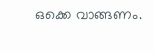ഒക്കെ വാങ്ങണം.